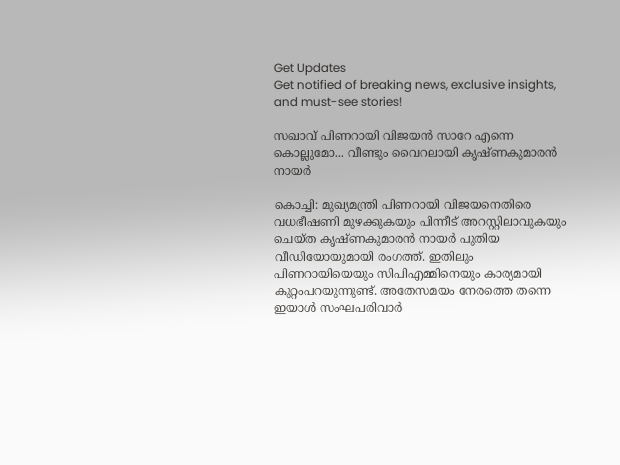Get Updates
Get notified of breaking news, exclusive insights, and must-see stories!

സഖാവ് പിണറായി വിജയന്‍ സാറേ എന്നെ കൊല്ലുമോ... വീണ്ടും വൈറലായി കൃഷ്ണകുമാരന്‍ നായര്‍

കൊച്ചി: മുഖ്യമന്ത്രി പിണറായി വിജയനെതിരെ വധഭീഷണി മുഴക്കുകയും പിന്നീട് അറസ്റ്റിലാവുകയും ചെയ്ത കൃഷ്ണകുമാരന്‍ നായര്‍ പുതിയ വീഡിയോയുമായി രംഗത്ത്. ഇതിലും പിണറായിയെയും സിപിഎമ്മിനെയും കാര്യമായി കുറ്റംപറയുന്നുണ്ട്. അതേസമയം നേരത്തെ തന്നെ ഇയാള്‍ സംഘപരിവാര്‍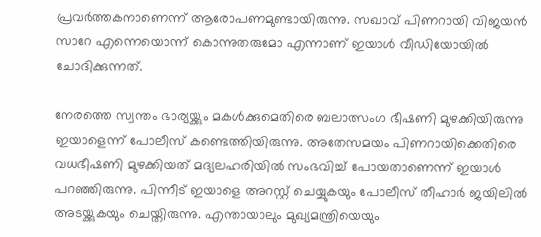പ്രവര്‍ത്തകനാണെന്ന് ആരോപണമുണ്ടായിരുന്നു. സഖാവ് പിണറായി വിജയന്‍ സാറേ എന്നെയൊന്ന് കൊന്നുതരുമോ എന്നാണ് ഇയാള്‍ വീഡിയോയില്‍ ചോദിക്കുന്നത്.

നേരത്തെ സ്വന്തം ഭാര്യയ്ക്കും മകള്‍ക്കുമെതിരെ ബലാത്സംഗ ഭീഷണി മുഴക്കിയിരുന്നു ഇയാളെന്ന് പോലീസ് കണ്ടെത്തിയിരുന്നു. അതേസമയം പിണറായിക്കെതിരെ വധഭീഷണി മുഴക്കിയത് മദ്യലഹരിയില്‍ സംഭവിച്ച് പോയതാണെന്ന് ഇയാള്‍ പറഞ്ഞിരുന്നു. പിന്നീട് ഇയാളെ അറസ്റ്റ് ചെയ്യുകയും പോലീസ് തീഹാര്‍ ജയിലില്‍ അടയ്ക്കുകയും ചെയ്തിരുന്നു. എന്തായാലും മുഖ്യമന്ത്രിയെയും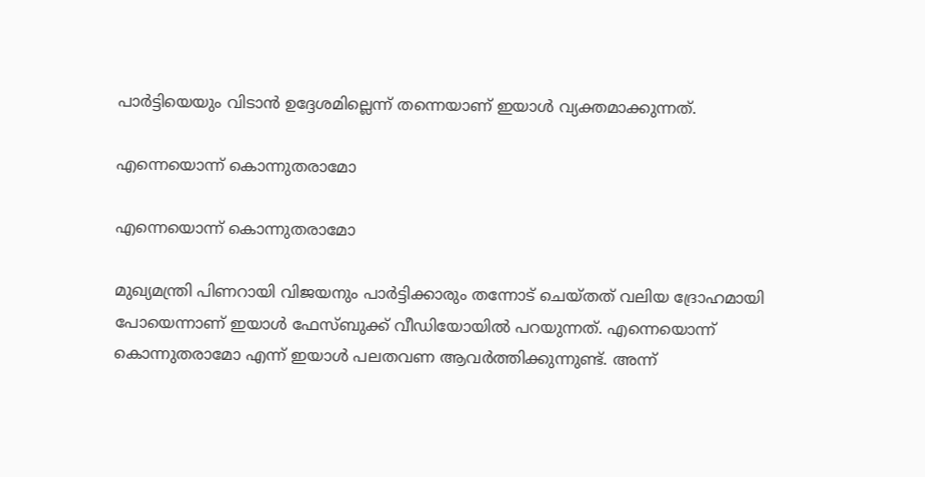പാര്‍ട്ടിയെയും വിടാന്‍ ഉദ്ദേശമില്ലെന്ന് തന്നെയാണ് ഇയാള്‍ വ്യക്തമാക്കുന്നത്.

എന്നെയൊന്ന് കൊന്നുതരാമോ

എന്നെയൊന്ന് കൊന്നുതരാമോ

മുഖ്യമന്ത്രി പിണറായി വിജയനും പാര്‍ട്ടിക്കാരും തന്നോട് ചെയ്തത് വലിയ ദ്രോഹമായി പോയെന്നാണ് ഇയാള്‍ ഫേസ്ബുക്ക് വീഡിയോയില്‍ പറയുന്നത്. എന്നെയൊന്ന് കൊന്നുതരാമോ എന്ന് ഇയാള്‍ പലതവണ ആവര്‍ത്തിക്കുന്നുണ്ട്. അന്ന്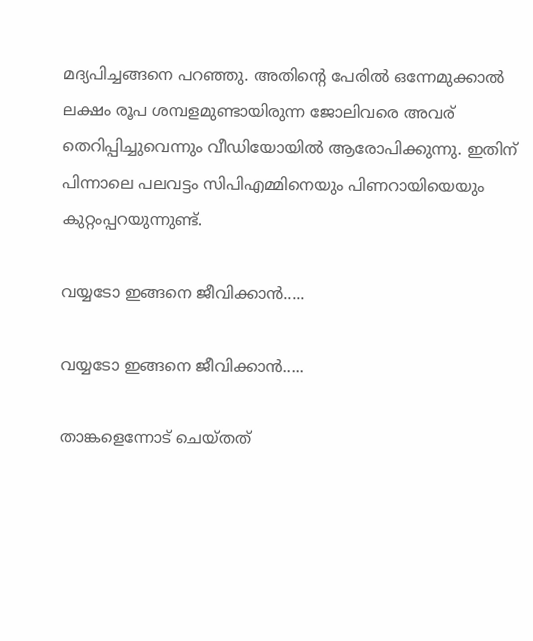മദ്യപിച്ചങ്ങനെ പറഞ്ഞു. അതിന്റെ പേരില്‍ ഒന്നേമുക്കാല്‍ ലക്ഷം രൂപ ശമ്പളമുണ്ടായിരുന്ന ജോലിവരെ അവര് തെറിപ്പിച്ചുവെന്നും വീഡിയോയില്‍ ആരോപിക്കുന്നു. ഇതിന് പിന്നാലെ പലവട്ടം സിപിഎമ്മിനെയും പിണറായിയെയും കുറ്റംപ്പറയുന്നുണ്ട്.

വയ്യടോ ഇങ്ങനെ ജീവിക്കാന്‍.....

വയ്യടോ ഇങ്ങനെ ജീവിക്കാന്‍.....

താങ്കളെന്നോട് ചെയ്തത്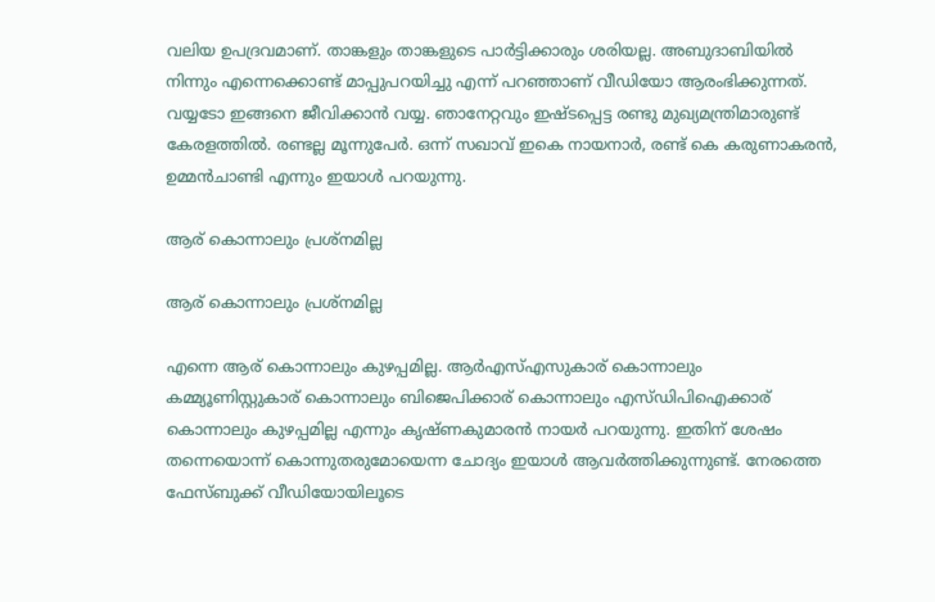വലിയ ഉപദ്രവമാണ്. താങ്കളും താങ്കളുടെ പാര്‍ട്ടിക്കാരും ശരിയല്ല. അബുദാബിയില്‍ നിന്നും എന്നെക്കൊണ്ട് മാപ്പുപറയിച്ചു എന്ന് പറഞ്ഞാണ് വീഡിയോ ആരംഭിക്കുന്നത്. വയ്യടോ ഇങ്ങനെ ജീവിക്കാന്‍ വയ്യ. ഞാനേറ്റവും ഇഷ്ടപ്പെട്ട രണ്ടു മുഖ്യമന്ത്രിമാരുണ്ട് കേരളത്തില്‍. രണ്ടല്ല മൂന്നുപേര്‍. ഒന്ന് സഖാവ് ഇകെ നായനാര്‍, രണ്ട് കെ കരുണാകരന്‍, ഉമ്മന്‍ചാണ്ടി എന്നും ഇയാള്‍ പറയുന്നു.

ആര് കൊന്നാലും പ്രശ്‌നമില്ല

ആര് കൊന്നാലും പ്രശ്‌നമില്ല

എന്നെ ആര് കൊന്നാലും കുഴപ്പമില്ല. ആര്‍എസ്എസുകാര് കൊന്നാലും കമ്മ്യൂണിസ്റ്റുകാര് കൊന്നാലും ബിജെപിക്കാര് കൊന്നാലും എസ്ഡിപിഐക്കാര് കൊന്നാലും കുഴപ്പമില്ല എന്നും കൃഷ്ണകുമാരന്‍ നായര്‍ പറയുന്നു. ഇതിന് ശേഷം തന്നെയൊന്ന് കൊന്നുതരുമോയെന്ന ചോദ്യം ഇയാള്‍ ആവര്‍ത്തിക്കുന്നുണ്ട്. നേരത്തെ ഫേസ്ബുക്ക് വീഡിയോയിലൂടെ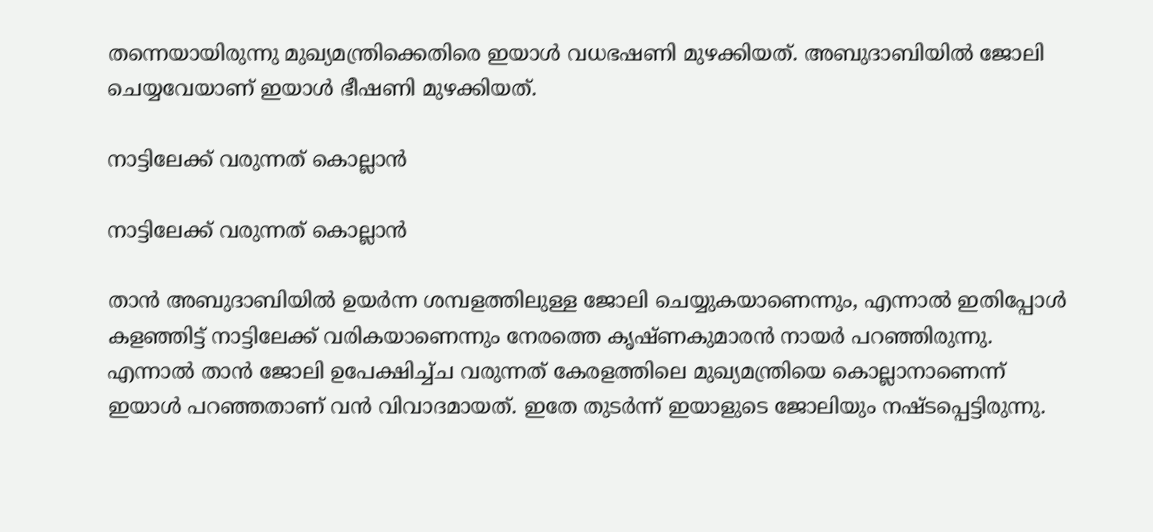തന്നെയായിരുന്നു മുഖ്യമന്ത്രിക്കെതിരെ ഇയാള്‍ വധഭഷണി മുഴക്കിയത്. അബുദാബിയില്‍ ജോലി ചെയ്യവേയാണ് ഇയാള്‍ ഭീഷണി മുഴക്കിയത്.

നാട്ടിലേക്ക് വരുന്നത് കൊല്ലാന്‍

നാട്ടിലേക്ക് വരുന്നത് കൊല്ലാന്‍

താന്‍ അബുദാബിയില്‍ ഉയര്‍ന്ന ശമ്പളത്തിലുള്ള ജോലി ചെയ്യുകയാണെന്നും, എന്നാല്‍ ഇതിപ്പോള്‍ കളഞ്ഞിട്ട് നാട്ടിലേക്ക് വരികയാണെന്നും നേരത്തെ കൃഷ്ണകുമാരന്‍ നായര്‍ പറഞ്ഞിരുന്നു. എന്നാല്‍ താന്‍ ജോലി ഉപേക്ഷിച്ച്ച വരുന്നത് കേരളത്തിലെ മുഖ്യമന്ത്രിയെ കൊല്ലാനാണെന്ന് ഇയാള്‍ പറഞ്ഞതാണ് വന്‍ വിവാദമായത്. ഇതേ തുടര്‍ന്ന് ഇയാളുടെ ജോലിയും നഷ്ടപ്പെട്ടിരുന്നു.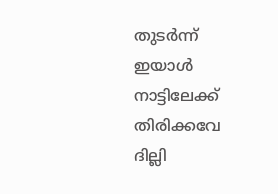തുടര്‍ന്ന് ഇയാള്‍ നാട്ടിലേക്ക് തിരിക്കവേ ദില്ലി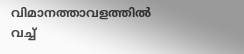വിമാനത്താവളത്തില്‍ വച്ച്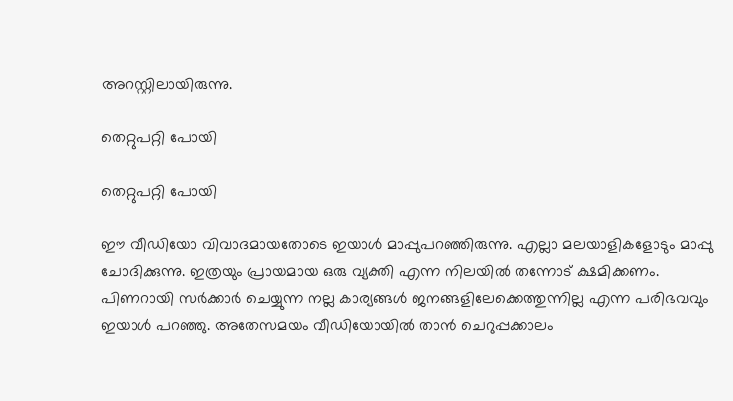അറസ്റ്റിലായിരുന്നു.

തെറ്റുപറ്റി പോയി

തെറ്റുപറ്റി പോയി

ഈ വീഡിയോ വിവാദമായതോടെ ഇയാള്‍ മാപ്പുപറഞ്ഞിരുന്നു. എല്ലാ മലയാളികളോടും മാപ്പു ചോദിക്കുന്നു. ഇത്രയും പ്രായമായ ഒരു വ്യക്തി എന്ന നിലയില്‍ തന്നോട് ക്ഷമിക്കണം. പിണറായി സര്‍ക്കാര്‍ ചെയ്യുന്ന നല്ല കാര്യങ്ങള്‍ ജനങ്ങളിലേക്കെത്തുന്നില്ല എന്ന പരിഭവവും ഇയാള്‍ പറഞ്ഞു. അതേസമയം വീഡിയോയില്‍ താന്‍ ചെറുപ്പക്കാലം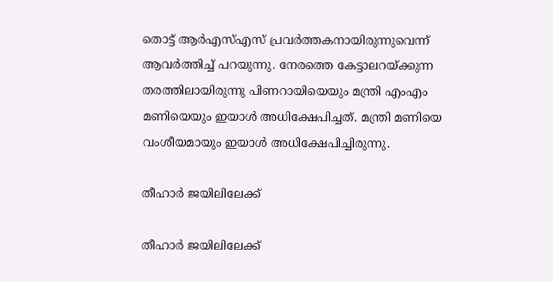തൊട്ട് ആര്‍എസ്എസ് പ്രവര്‍ത്തകനായിരുന്നുവെന്ന് ആവര്‍ത്തിച്ച് പറയുന്നു. നേരത്തെ കേട്ടാലറയ്ക്കുന്ന തരത്തിലായിരുന്നു പിണറായിയെയും മന്ത്രി എംഎം മണിയെയും ഇയാള്‍ അധിക്ഷേപിച്ചത്. മന്ത്രി മണിയെ വംശീയമായും ഇയാള്‍ അധിക്ഷേപിച്ചിരുന്നു.

തീഹാര്‍ ജയിലിലേക്ക്

തീഹാര്‍ ജയിലിലേക്ക്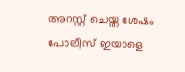അറസ്റ്റ് ചെയ്ത ശേഷം പോലീസ് ഇയാളെ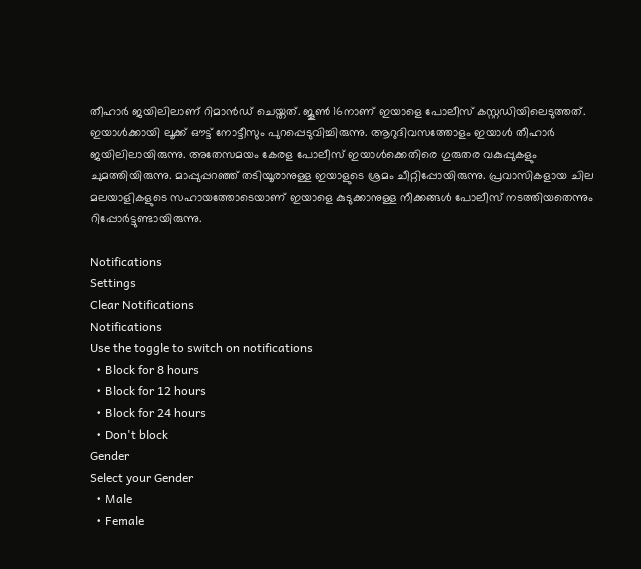തീഹാര്‍ ജയിലിലാണ് റിമാന്‍ഡ് ചെയ്തത്. ജൂണ്‍ 16നാണ് ഇയാളെ പോലീസ് കസ്റ്റഡിയിലെടുത്തത്. ഇയാള്‍ക്കായി ലൂക്ക് ഔട്ട് നോട്ടീസും പുറപ്പെടുവിച്ചിരുന്നു. ആറുദിവസത്തോളം ഇയാള്‍ തീഹാര്‍ ജയിലിലായിരുന്നു. അതേസമയം കേരള പോലീസ് ഇയാള്‍ക്കെതിരെ ഗുരുതര വകുപ്പുകളും ചുമത്തിയിരുന്നു. മാപ്പുപ്പറഞ്ഞ് തടിയൂരാനുള്ള ഇയാളുടെ ശ്രമം ചീറ്റിപ്പോയിരുന്നു. പ്രവാസികളായ ചില മലയാളികളുടെ സഹായത്തോടെയാണ് ഇയാളെ കുടുക്കാനുള്ള നീക്കങ്ങള്‍ പോലീസ് നടത്തിയതെന്നും റിപ്പോര്‍ട്ടുണ്ടായിരുന്നു.

Notifications
Settings
Clear Notifications
Notifications
Use the toggle to switch on notifications
  • Block for 8 hours
  • Block for 12 hours
  • Block for 24 hours
  • Don't block
Gender
Select your Gender
  • Male
  • Female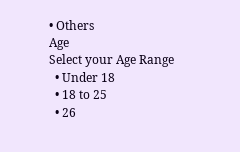• Others
Age
Select your Age Range
  • Under 18
  • 18 to 25
  • 26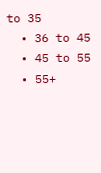to 35
  • 36 to 45
  • 45 to 55
  • 55+